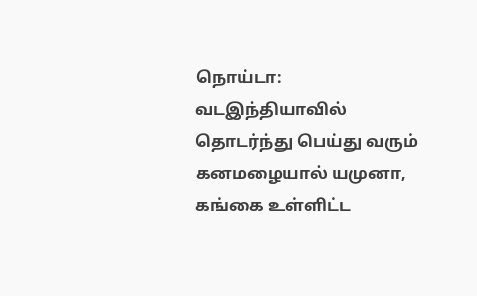நொய்டா: வடஇந்தியாவில் தொடர்ந்து பெய்து வரும் கனமழையால் யமுனா, கங்கை உள்ளிட்ட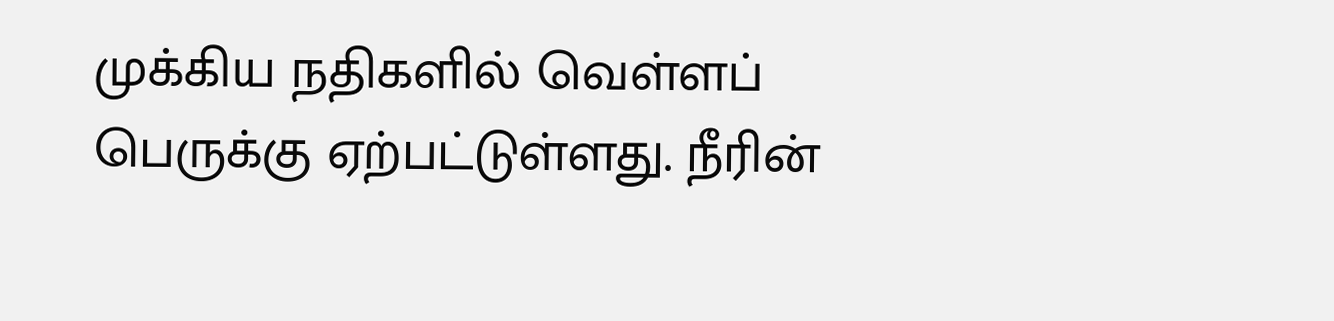முக்கிய நதிகளில் வெள்ளப் பெருக்கு ஏற்பட்டுள்ளது. நீரின்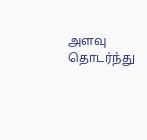அளவு தொடர்ந்து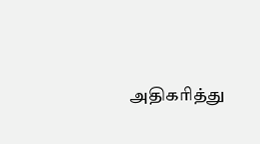அதிகரித்து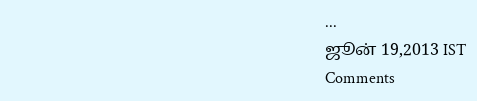...
ஜூன் 19,2013 IST
Comments